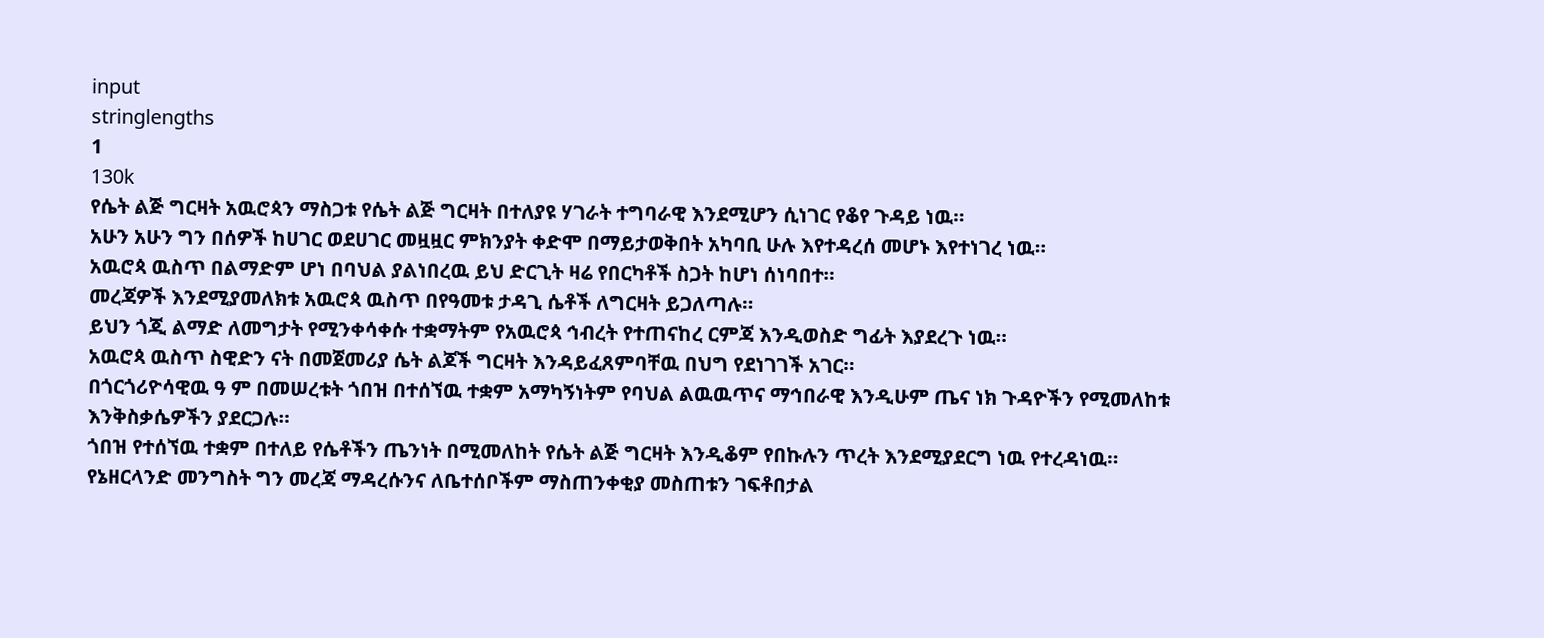input
stringlengths
1
130k
የሴት ልጅ ግርዛት አዉሮጳን ማስጋቱ የሴት ልጅ ግርዛት በተለያዩ ሃገራት ተግባራዊ እንደሚሆን ሲነገር የቆየ ጉዳይ ነዉ።
አሁን አሁን ግን በሰዎች ከሀገር ወደሀገር መዟዟር ምክንያት ቀድሞ በማይታወቅበት አካባቢ ሁሉ እየተዳረሰ መሆኑ እየተነገረ ነዉ።
አዉሮጳ ዉስጥ በልማድም ሆነ በባህል ያልነበረዉ ይህ ድርጊት ዛሬ የበርካቶች ስጋት ከሆነ ሰነባበተ።
መረጃዎች እንደሚያመለክቱ አዉሮጳ ዉስጥ በየዓመቱ ታዳጊ ሴቶች ለግርዛት ይጋለጣሉ።
ይህን ጎጂ ልማድ ለመግታት የሚንቀሳቀሱ ተቋማትም የአዉሮጳ ኅብረት የተጠናከረ ርምጃ እንዲወስድ ግፊት እያደረጉ ነዉ።
አዉሮጳ ዉስጥ ስዊድን ናት በመጀመሪያ ሴት ልጆች ግርዛት እንዳይፈጸምባቸዉ በህግ የደነገገች አገር።
በጎርጎሪዮሳዊዉ ዓ ም በመሠረቱት ጎበዝ በተሰኘዉ ተቋም አማካኝነትም የባህል ልዉዉጥና ማኅበራዊ እንዲሁም ጤና ነክ ጉዳዮችን የሚመለከቱ እንቅስቃሴዎችን ያደርጋሉ።
ጎበዝ የተሰኘዉ ተቋም በተለይ የሴቶችን ጤንነት በሚመለከት የሴት ልጅ ግርዛት እንዲቆም የበኩሉን ጥረት እንደሚያደርግ ነዉ የተረዳነዉ።
የኔዘርላንድ መንግስት ግን መረጃ ማዳረሱንና ለቤተሰቦችም ማስጠንቀቂያ መስጠቱን ገፍቶበታል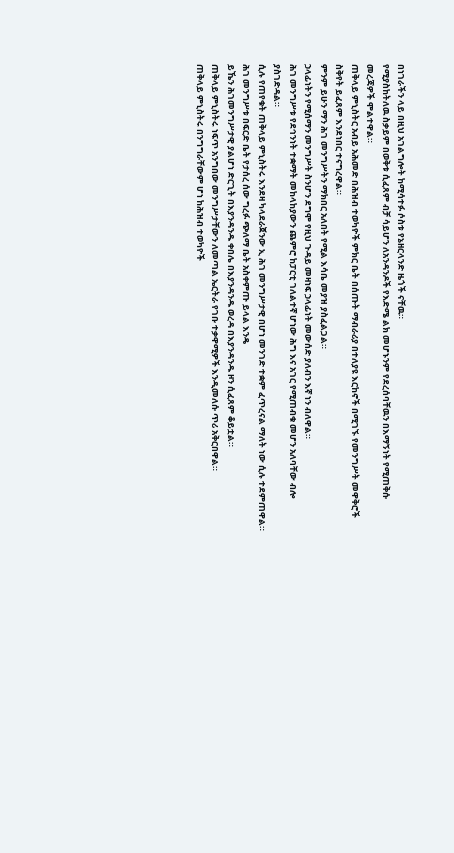በነገራችን ላይ በዚህ አገልግሎት ከሚሳተፉ ሶስቱ የኔዘርላንድ ዜጎች ናቸዉ።
የሚያስከትለዉ ስቃይም በወቅቱ ሲፈጸም ብቻ ሳይሆን ለአንዳንዶች የእድሜ ልክ መሆኑንም የደረሰባቸዉን በእማኝነት የሚጠቅሱ መረጃዎች ሞልተዋል።
ጠቅላይ ምኒስትር አብይ አሕመድ በሕዝብ ተወካዮች ምክር ቤት በሰጡት ማብራሪያ በተለያዩ እርከኖች በሚገኙ የመንግሥት መዋቅሮች ስቅየት ይፈጸም እንደነበር ተናግረዋል።
ምንም ይሁን ማን ሕገ መንግሥትን ማክበር አለበት የሚል እሳቤ መያዝ ያስፈልጋል።
ኃላፊነትን የሚሰማን መንግሥት ስንሆን ደግሞ የዚህ ጉዳይ መዛነፍ ኃላፊነት መውሰድ ያለብን እኛ ነን ብለዋል።
ሕገ መንግሥቱ የደኅንነት ተቋማት መከላከያውን ጨምሮ ከፓርቲ ገለልተኛ ሆነው ሕግ እና አገር የሚጠብቁ መሆን አለባቸው ብሎ ያስገድዳል።
ሲሉ የጠየቁት ጠቅላይ ምኒስትሩ እንደዛ ካላደራጀንው ኢ ሕገ መንግሥታዊ በሆነ መንገድ ተቋም ፈጥረናል ማለት ነው ሲሉ ተደምጠዋል።
ሕገ መንግሥቱ በፍርድ ቤት የታሰረ ሰው ግረፉ ጭለማ ቤት አስቀምጡ ይላል እንዴ
ይኼን ሕገመንግሥታዊ ያልሆነ ድርጊት በእያንዳንዱ ቀበሌ በእያንዳንዱ ወረዳ በእያንዳንዱ ዞን ሲፈጸም ቆይቷል።
ጠቅላይ ምኒስትሩ ነፍጥ አንግበው መንግሥታቸውን ለመጣል ኤርትራ የገቡ ተቃዋሚዎች እንዲመለሱ ጥሪ አቅርበዋል።
ጠቅላይ ምኒስትሩ በንግግራቸውም ሆነ ከሕዝብ ተወካዮች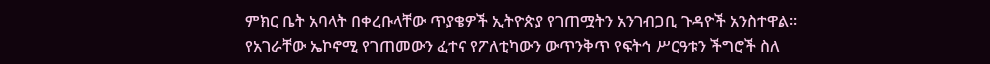ምክር ቤት አባላት በቀረቡላቸው ጥያቄዎች ኢትዮጵያ የገጠሟትን አንገብጋቢ ጉዳዮች አንስተዋል።
የአገራቸው ኤኮኖሚ የገጠመውን ፈተና የፖለቲካውን ውጥንቅጥ የፍትኅ ሥርዓቱን ችግሮች ስለ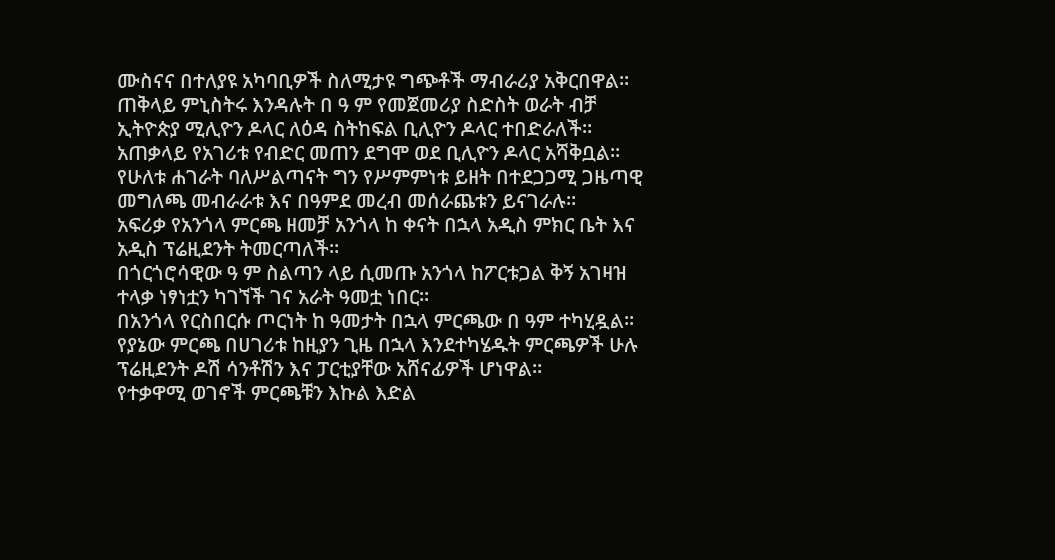ሙስናና በተለያዩ አካባቢዎች ስለሚታዩ ግጭቶች ማብራሪያ አቅርበዋል።
ጠቅላይ ምኒስትሩ እንዳሉት በ ዓ ም የመጀመሪያ ስድስት ወራት ብቻ ኢትዮጵያ ሚሊዮን ዶላር ለዕዳ ስትከፍል ቢሊዮን ዶላር ተበድራለች።
አጠቃላይ የአገሪቱ የብድር መጠን ደግሞ ወደ ቢሊዮን ዶላር አሻቅቧል።
የሁለቱ ሐገራት ባለሥልጣናት ግን የሥምምነቱ ይዘት በተደጋጋሚ ጋዜጣዊ መግለጫ መብራራቱ እና በዓምደ መረብ መሰራጨቱን ይናገራሉ።
አፍሪቃ የአንጎላ ምርጫ ዘመቻ አንጎላ ከ ቀናት በኋላ አዲስ ምክር ቤት እና አዲስ ፕሬዚደንት ትመርጣለች።
በጎርጎሮሳዊው ዓ ም ስልጣን ላይ ሲመጡ አንጎላ ከፖርቱጋል ቅኝ አገዛዝ ተላቃ ነፃነቷን ካገኘች ገና አራት ዓመቷ ነበር።
በአንጎላ የርስበርሱ ጦርነት ከ ዓመታት በኋላ ምርጫው በ ዓም ተካሂዷል።
የያኔው ምርጫ በሀገሪቱ ከዚያን ጊዜ በኋላ እንደተካሄዱት ምርጫዎች ሁሉ ፕሬዚደንት ዶሽ ሳንቶሽን እና ፓርቲያቸው አሸናፊዎች ሆነዋል።
የተቃዋሚ ወገኖች ምርጫቹን እኩል እድል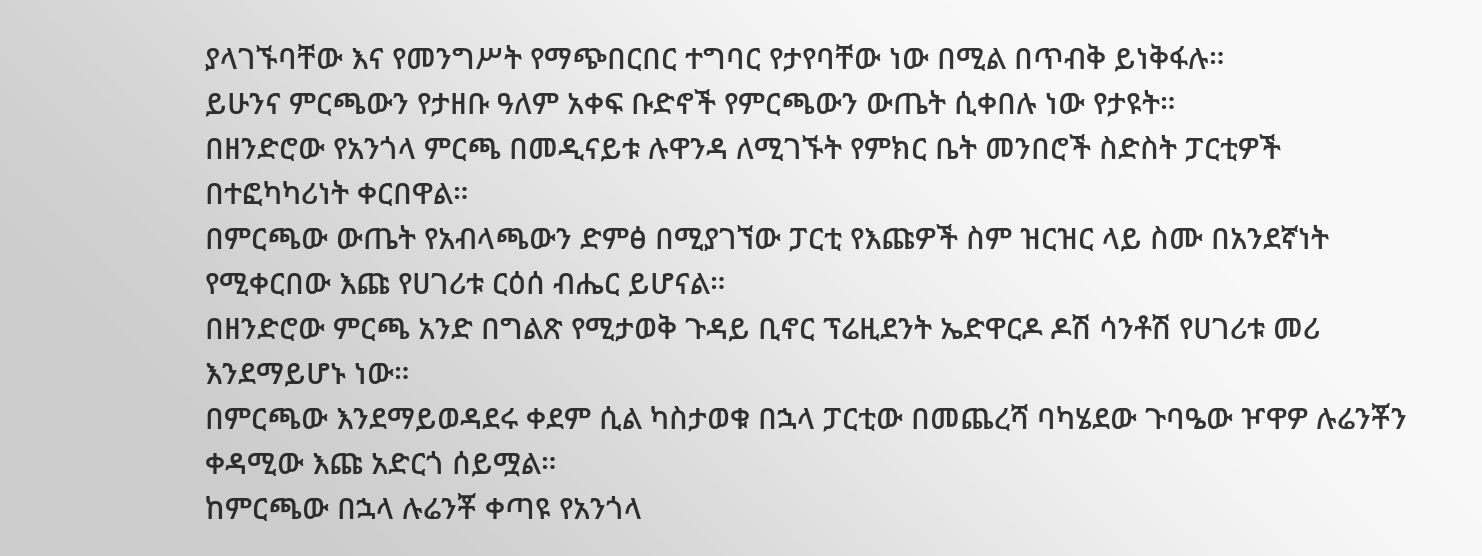ያላገኙባቸው እና የመንግሥት የማጭበርበር ተግባር የታየባቸው ነው በሚል በጥብቅ ይነቅፋሉ።
ይሁንና ምርጫውን የታዘቡ ዓለም አቀፍ ቡድኖች የምርጫውን ውጤት ሲቀበሉ ነው የታዩት።
በዘንድሮው የአንጎላ ምርጫ በመዲናይቱ ሉዋንዳ ለሚገኙት የምክር ቤት መንበሮች ስድስት ፓርቲዎች በተፎካካሪነት ቀርበዋል።
በምርጫው ውጤት የአብላጫውን ድምፅ በሚያገኘው ፓርቲ የእጩዎች ስም ዝርዝር ላይ ስሙ በአንደኛነት የሚቀርበው እጩ የሀገሪቱ ርዕሰ ብሔር ይሆናል።
በዘንድሮው ምርጫ አንድ በግልጽ የሚታወቅ ጉዳይ ቢኖር ፕሬዚደንት ኤድዋርዶ ዶሽ ሳንቶሽ የሀገሪቱ መሪ እንደማይሆኑ ነው።
በምርጫው እንደማይወዳደሩ ቀደም ሲል ካስታወቁ በኋላ ፓርቲው በመጨረሻ ባካሄደው ጉባዔው ዦዋዎ ሉሬንቾን ቀዳሚው እጩ አድርጎ ሰይሟል።
ከምርጫው በኋላ ሉሬንቾ ቀጣዩ የአንጎላ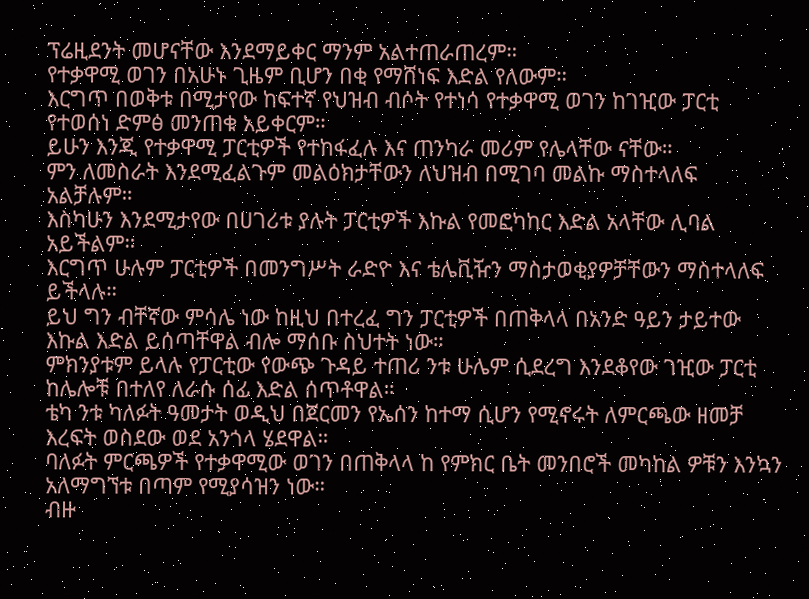ፕሬዚደንት መሆናቸው እንደማይቀር ማንም አልተጠራጠረም።
የተቃዋሚ ወገን በአሁኑ ጊዜም ቢሆን በቂ የማሸነፍ እድል የለውም።
እርግጥ በወቅቱ በሚታየው ከፍተኛ የህዝብ ብሶት የተነሳ የተቃዋሚ ወገን ከገዢው ፓርቲ የተወሰነ ድምፅ መንጠቁ አይቀርም።
ይሁን እንጂ የተቃዋሚ ፓርቲዎች የተከፋፈሉ እና ጠንካራ መሪም የሌላቸው ናቸው።
ምን ለመስራት እንደሚፈልጉም መልዕክታቸውን ለህዝብ በሚገባ መልኩ ማስተላለፍ አልቻሉም።
እስካሁን እንደሚታየው በሀገሪቱ ያሉት ፓርቲዎች እኩል የመፎካከር እድል አላቸው ሊባል አይችልም።
እርግጥ ሁሉም ፓርቲዎች በመንግሥት ራድዮ እና ቴሌቪዥን ማስታወቂያዎቻቸውን ማስተላለፍ ይችላሉ።
ይህ ግን ብቸኛው ምሳሌ ነው ከዚህ በተረፈ ግን ፓርቲዎች በጠቅላላ በአንድ ዓይን ታይተው እኩል እድል ይሰጣቸዋል ብሎ ማሰቡ ስህተት ነው።
ምክንያቱም ይላሉ የፓርቲው የውጭ ጉዳይ ተጠሪ ንቱ ሁሌም ሲደረግ እንደቆየው ገዢው ፓርቲ ከሌሎቹ በተለየ ለራሱ ሰፊ እድል ሰጥቶዋል።
ቴካ ንቱ ካለፉት ዓመታት ወዲህ በጀርመን የኤሰን ከተማ ሲሆን የሚኖሩት ለምርጫው ዘመቻ እረፍት ወስደው ወደ አንጎላ ሄደዋል።
ባለፉት ምርጫዎች የተቃዋሚው ወገን በጠቅላላ ከ የምክር ቤት መንበሮች መካከል ዎቹን እንኳን አለማግኘቱ በጣም የሚያሳዝን ነው።
ብዙ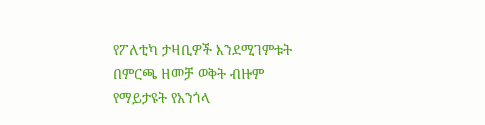የፖለቲካ ታዛቢዎች እንደሚገምቱት በምርጫ ዘመቻ ወቅት ብዙም የማይታዩት የአንጎላ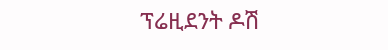ፕሬዚደንት ዶሽ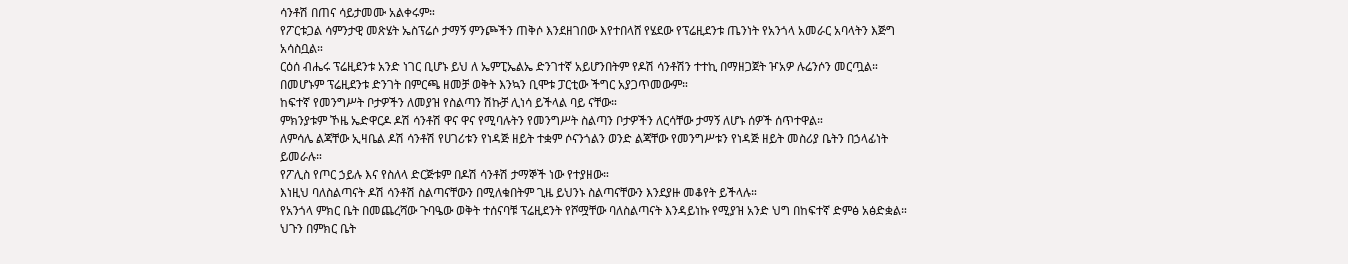ሳንቶሽ በጠና ሳይታመሙ አልቀሩም።
የፖርቱጋል ሳምንታዊ መጽሄት ኤስፕሬሶ ታማኝ ምንጮችን ጠቅሶ እንደዘገበው እየተበላሸ የሄደው የፕሬዚደንቱ ጤንነት የአንጎላ አመራር አባላትን እጅግ አሳስቧል።
ርዕሰ ብሔሩ ፕሬዚደንቱ አንድ ነገር ቢሆኑ ይህ ለ ኤምፒኤልኤ ድንገተኛ አይሆንበትም የዶሽ ሳንቶሽን ተተኪ በማዘጋጀት ዦአዎ ሉሬንሶን መርጧል።
በመሆኑም ፕሬዚደንቱ ድንገት በምርጫ ዘመቻ ወቅት እንኳን ቢሞቱ ፓርቲው ችግር አያጋጥመውም።
ከፍተኛ የመንግሥት ቦታዎችን ለመያዝ የስልጣን ሽኩቻ ሊነሳ ይችላል ባይ ናቸው።
ምክንያቱም ኾዜ ኤድዋርዶ ዶሽ ሳንቶሽ ዋና ዋና የሚባሉትን የመንግሥት ስልጣን ቦታዎችን ለርሳቸው ታማኝ ለሆኑ ሰዎች ሰጥተዋል።
ለምሳሌ ልጃቸው ኢዛቤል ዶሽ ሳንቶሽ የሀገሪቱን የነዳጅ ዘይት ተቋም ሶናንጎልን ወንድ ልጃቸው የመንግሥቱን የነዳጅ ዘይት መስሪያ ቤትን በኃላፊነት ይመራሉ።
የፖሊስ የጦር ኃይሉ እና የስለላ ድርጅቱም በዶሽ ሳንቶሽ ታማኞች ነው የተያዘው።
እነዚህ ባለስልጣናት ዶሽ ሳንቶሽ ስልጣናቸውን በሚለቁበትም ጊዜ ይህንኑ ስልጣናቸውን እንደያዙ መቆየት ይችላሉ።
የአንጎላ ምክር ቤት በመጨረሻው ጉባዔው ወቅት ተሰናባቹ ፕሬዚደንት የሾሟቸው ባለስልጣናት እንዳይነኩ የሚያዝ አንድ ህግ በከፍተኛ ድምፅ አፅድቋል።
ህጉን በምክር ቤት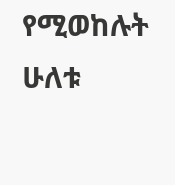የሚወከሉት ሁለቱ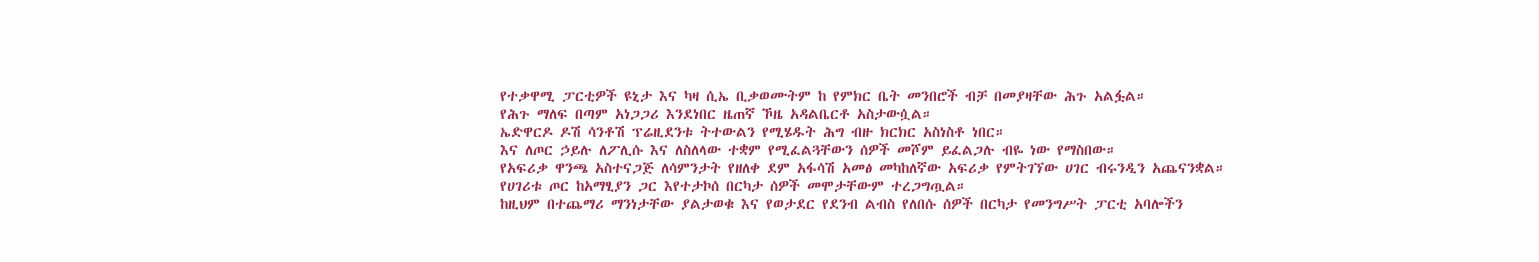የተቃዋሚ ፓርቲዎች ዩኒታ እና ካዛ ሲኤ ቢቃወሙትም ከ የምክር ቤት መንበሮች ብቻ በመያዛቸው ሕጉ አልፏል።
የሕጉ ማለፍ በጣም አነጋጋሪ እንደነበር ዜጠኛ ኾዜ አዳልቤርቶ አስታውሷል።
ኤድዋርዶ ዶሽ ሳንቶሽ ፕሬዚደንቱ ትተውልን የሚሄዱት ሕግ ብዙ ክርክር አስነስቶ ነበር።
እና ለጦር ኃይሉ ለፖሊሱ እና ለስለላው ተቋም የሚፈልጓቸውን ሰዎች መሾም ይፈልጋሉ ብዬ ነው የማስበው።
የአፍሪቃ ዋንጫ አስተናጋጅ ለሳምንታት የዘለቀ ደም አፋሳሽ አመፅ መካከለኛው አፍሪቃ የምትገኘው ሀገር ብሩንዲን አጨናንቋል።
የሀገሪቱ ጦር ከአማፂያን ጋር እየተታኮሰ በርካታ ሰዎች መሞታቸውም ተረጋግጧል።
ከዚህም በተጨማሪ ማንነታቸው ያልታወቁ እና የወታደር የደንብ ልብስ የለበሱ ሰዎች በርካታ የመንግሥት ፓርቲ አባሎችን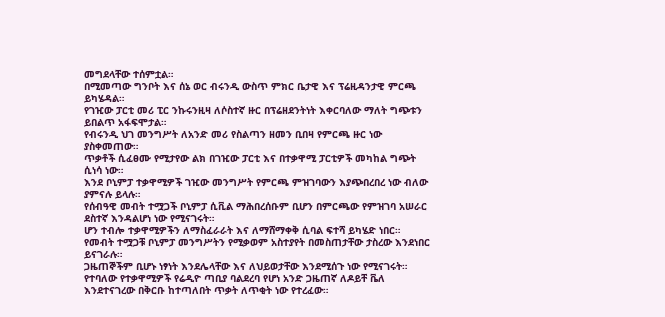መግደላቸው ተሰምቷል።
በሚመጣው ግንቦት እና ሰኔ ወር ብሩንዲ ውስጥ ምክር ቤታዊ እና ፕሬዚዳንታዊ ምርጫ ይካሄዳል።
የገዢው ፓርቲ መሪ ፒር ንኩሩንዚዛ ለሶስተኛ ዙር በፕሬዘደንትነት እቀርባለው ማለት ግጭቱን ይበልጥ አፋፍሞታል።
የብሩንዲ ህገ መንግሥት ለአንድ መሪ የስልጣን ዘመን ቢበዛ የምርጫ ዙር ነው ያስቀመጠው።
ጥቃቶች ሲፈፀሙ የሚታየው ልክ በገዢው ፓርቲ እና በተቃዋሚ ፓርቲዎች መካከል ግጭት ሲነሳ ነው።
እንደ ቦኒምፓ ተቃዋሚዎች ገዢው መንግሥት የምርጫ ምዝገባውን እያጭበረበረ ነው ብለው ያምናሉ ይላሉ።
የሰብዓዊ መብት ተሟጋች ቦኒምፓ ሲቪል ማሕበረሰቡም ቢሆን በምርጫው የምዝገባ አሠራር ደስተኛ እንዳልሆነ ነው የሚናገሩት።
ሆን ተብሎ ተቃዋሚዎችን ለማስፈራራት እና ለማሸማቀቅ ሲባል ፍተሻ ይካሄድ ነበር።
የመብት ተሟጋቹ ቦኒምፓ መንግሥትን የሚቃወም አስተያየት በመስጠታቸው ታስረው እንደነበር ይናገራሉ።
ጋዜጠኞችም ቢሆኑ ነፃነት እንደሌላቸው እና ለህይወታቸው እንደሚሰጉ ነው የሚናገሩት።
የተባለው የተቃዋሚዎች የሬዲዮ ጣቢያ ባልደረባ የሆነ አንድ ጋዜጠኛ ለዶይቸ ቬለ እንደተናገረው በቅርቡ ከተጣለበት ጥቃት ለጥቂት ነው የተረፈው።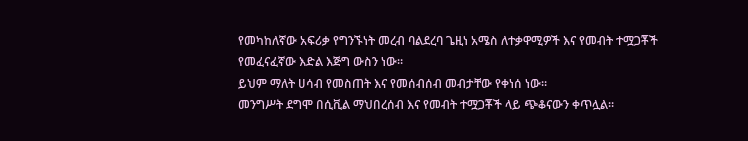የመካከለኛው አፍሪቃ የግንኙነት መረብ ባልደረባ ጌዚነ አሜስ ለተቃዋሚዎች እና የመብት ተሟጋቾች የመፈናፈኛው እድል እጅግ ውስን ነው።
ይህም ማለት ሀሳብ የመስጠት እና የመሰብሰብ መብታቸው የቀነሰ ነው።
መንግሥት ደግሞ በሲቪል ማህበረሰብ እና የመብት ተሟጋቾች ላይ ጭቆናውን ቀጥሏል።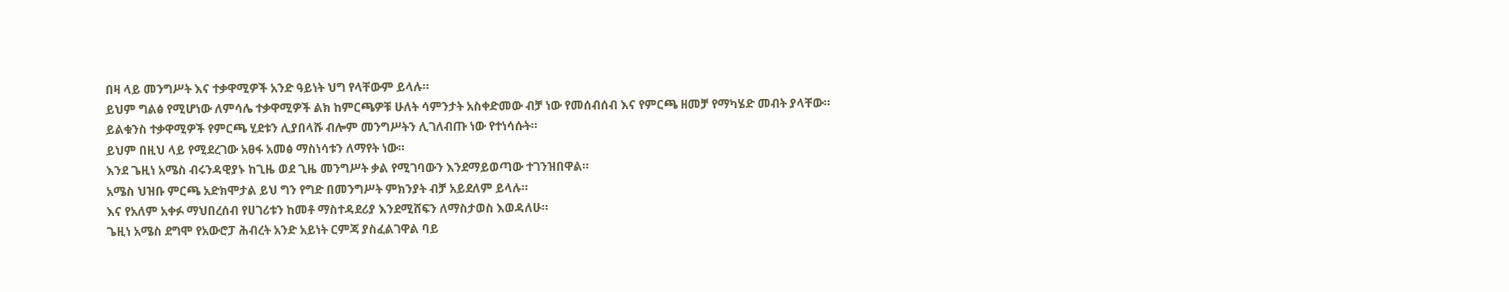በዛ ላይ መንግሥት እና ተቃዋሚዎች አንድ ዓይነት ህግ የላቸውም ይላሉ።
ይህም ግልፅ የሚሆነው ለምሳሌ ተቃዋሚዎች ልክ ከምርጫዎቹ ሁለት ሳምንታት አስቀድመው ብቻ ነው የመሰብሰብ እና የምርጫ ዘመቻ የማካሄድ መብት ያላቸው።
ይልቁንስ ተቃዋሚዎች የምርጫ ሂደቱን ሊያበላሹ ብሎም መንግሥትን ሊገለብጡ ነው የተነሳሱት።
ይህም በዚህ ላይ የሚደረገው አፀፋ አመፅ ማስነሳቱን ለማየት ነው።
እንደ ጌዚነ አሜስ ብሩንዳዊያኑ ከጊዜ ወደ ጊዜ መንግሥት ቃል የሚገባውን እንደማይወጣው ተገንዝበዋል።
አሜስ ህዝቡ ምርጫ አድክሞታል ይህ ግን የግድ በመንግሥት ምክንያት ብቻ አይደለም ይላሉ።
እና የአለም አቀፉ ማህበረሰብ የሀገሪቱን ከመቶ ማስተዳደሪያ እንደሚሸፍን ለማስታወስ እወዳለሁ።
ጌዚነ አሜስ ደግሞ የአውሮፓ ሕብረት አንድ አይነት ርምጃ ያስፈልገዋል ባይ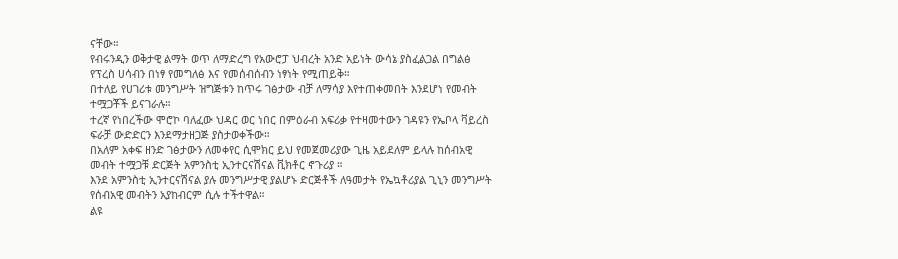ናቸው።
የብሩንዲን ወቅታዊ ልማት ወጥ ለማድረግ የአውሮፓ ህብረት አንድ አይነት ውሳኔ ያስፈልጋል በግልፅ የፕረስ ሀሳብን በነፃ የመግለፅ እና የመሰብሰብን ነፃነት የሚጠይቅ።
በተለይ የሀገሪቱ መንግሥት ዝግጅቱን ከጥሩ ገፅታው ብቻ ለማሳያ እየተጠቀመበት እንደሆነ የመብት ተሟጋቾች ይናገራሉ።
ተረኛ የነበረችው ሞሮኮ ባለፈው ህዳር ወር ነበር በምዕራብ አፍሪቃ የተዛመተውን ገዳዩን የኤቦላ ቫይረስ ፍራቻ ውድድርን እንደማታዘጋጅ ያስታወቀችው።
በአለም አቀፍ ዘንድ ገፅታውን ለመቀየር ሲሞክር ይህ የመጀመሪያው ጊዜ አይደለም ይላሉ ከሰብአዊ መብት ተሟጋቹ ድርጅት አምንስቲ ኢንተርናሽናል ቪክቶር ኖጉሪያ ።
እንደ አምንስቲ ኢንተርናሽናል ያሉ መንግሥታዊ ያልሆኑ ድርጅቶች ለዓመታት የኤኳቶሪያል ጊኒን መንግሥት የሰብአዊ መብትን አያከብርም ሲሉ ተችተዋል።
ልዩ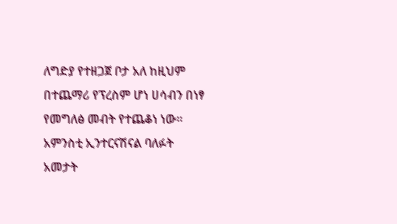ለግድያ የተዘጋጀ ቦታ አለ ከዚህም በተጨማሪ የፕረስም ሆነ ሀሳብን በነፃ የመግለፅ መብት የተጨቆነ ነው።
አምንስቲ ኢንተርናሽናል ባለፉት አመታት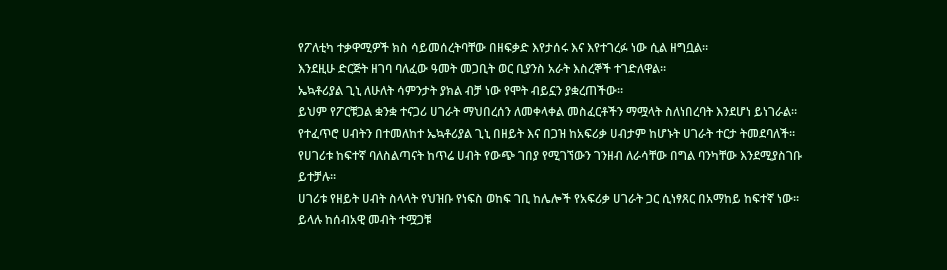የፖለቲካ ተቃዋሚዎች ክስ ሳይመሰረትባቸው በዘፍቃድ እየታሰሩ እና እየተገረፉ ነው ሲል ዘግቧል።
እንደዚሁ ድርጅት ዘገባ ባለፈው ዓመት መጋቢት ወር ቢያንስ አራት እስረኞች ተገድለዋል።
ኤኳቶሪያል ጊኒ ለሁለት ሳምንታት ያክል ብቻ ነው የሞት ብይኗን ያቋረጠችው።
ይህም የፖርቹጋል ቋንቋ ተናጋሪ ሀገራት ማህበረሰን ለመቀላቀል መስፈርቶችን ማሟላት ስለነበረባት እንደሆነ ይነገራል።
የተፈጥሮ ሀብትን በተመለከተ ኤኳቶሪያል ጊኒ በዘይት እና በጋዝ ከአፍሪቃ ሀብታም ከሆኑት ሀገራት ተርታ ትመደባለች።
የሀገሪቱ ከፍተኛ ባለስልጣናት ከጥሬ ሀብት የውጭ ገበያ የሚገኘውን ገንዘብ ለራሳቸው በግል ባንካቸው እንደሚያስገቡ ይተቻሉ።
ሀገሪቱ የዘይት ሀብት ስላላት የህዝቡ የነፍስ ወከፍ ገቢ ከሌሎች የአፍሪቃ ሀገራት ጋር ሲነፃጸር በአማከይ ከፍተኛ ነው።
ይላሉ ከሰብአዊ መብት ተሟጋቹ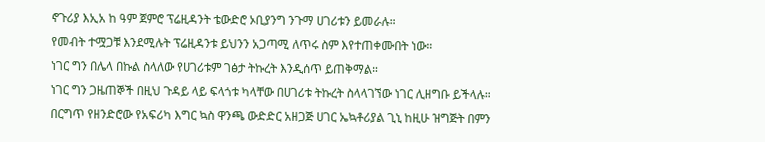ኖጉሪያ እኢአ ከ ዓም ጀምሮ ፕሬዚዳንት ቴውድሮ ኦቢያንግ ንጉማ ሀገሪቱን ይመራሉ።
የመብት ተሟጋቹ እንደሚሉት ፕሬዚዳንቱ ይህንን አጋጣሚ ለጥሩ ስም እየተጠቀሙበት ነው።
ነገር ግን በሌላ በኩል ስላለው የሀገሪቱም ገፅታ ትኩረት እንዲሰጥ ይጠቅማል።
ነገር ግን ጋዜጠኞች በዚህ ጉዳይ ላይ ፍላጎቱ ካላቸው በሀገሪቱ ትኩረት ስላላገኘው ነገር ሊዘግቡ ይችላሉ።
በርግጥ የዘንድሮው የአፍሪካ እግር ኳስ ዋንጫ ውድድር አዘጋጅ ሀገር ኤኳቶሪያል ጊኒ ከዚሁ ዝግጅት በምን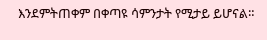እንደምትጠቀም በቀጣዩ ሳምንታት የሚታይ ይሆናል።